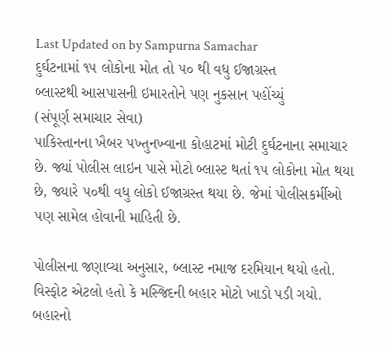Last Updated on by Sampurna Samachar
દુર્ઘટનામાં ૧૫ લોકોના મોત તો ૫૦ થી વધુ ઈજાગ્રસ્ત
બ્લાસ્ટથી આસપાસની ઇમારતોને પણ નુકસાન પહોંચ્યું
(સંપૂર્ણ સમાચાર સેવા)
પાકિસ્તાનના ખૈબર પખ્તુનખ્વાના કોહાટમાં મોટી દુર્ઘટનાના સમાચાર છે. જ્યાં પોલીસ લાઇન પાસે મોટો બ્લાસ્ટ થતાં ૧૫ લોકોના મોત થયા છે, જ્યારે ૫૦થી વધુ લોકો ઈજાગ્રસ્ત થયા છે. જેમાં પોલીસકર્મીઓ પણ સામેલ હોવાની માહિતી છે.

પોલીસના જણાવ્યા અનુસાર, બ્લાસ્ટ નમાજ દરમિયાન થયો હતો. વિસ્ફોટ એટલો હતો કે મસ્જિદની બહાર મોટો ખાડો પડી ગયો. બહારનો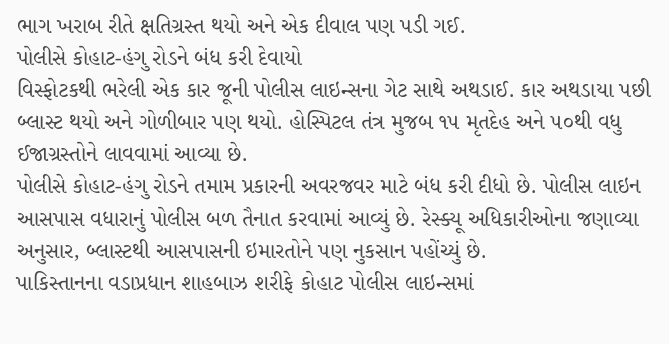ભાગ ખરાબ રીતે ક્ષતિગ્રસ્ત થયો અને એક દીવાલ પણ પડી ગઈ.
પોલીસે કોહાટ-હંગુ રોડને બંધ કરી દેવાયો
વિસ્ફોટકથી ભરેલી એક કાર જૂની પોલીસ લાઇન્સના ગેટ સાથે અથડાઈ. કાર અથડાયા પછી બ્લાસ્ટ થયો અને ગોળીબાર પણ થયો. હોસ્પિટલ તંત્ર મુજબ ૧૫ મૃતદેહ અને ૫૦થી વધુ ઈજાગ્રસ્તોને લાવવામાં આવ્યા છે.
પોલીસે કોહાટ-હંગુ રોડને તમામ પ્રકારની અવરજવર માટે બંધ કરી દીધો છે. પોલીસ લાઇન આસપાસ વધારાનું પોલીસ બળ તૈનાત કરવામાં આવ્યું છે. રેસ્ક્યૂ અધિકારીઓના જણાવ્યા અનુસાર, બ્લાસ્ટથી આસપાસની ઇમારતોને પણ નુકસાન પહોંચ્યું છે.
પાકિસ્તાનના વડાપ્રધાન શાહબાઝ શરીફે કોહાટ પોલીસ લાઇન્સમાં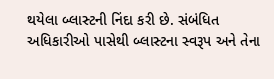થયેલા બ્લાસ્ટની નિંદા કરી છે. સંબંધિત અધિકારીઓ પાસેથી બ્લાસ્ટના સ્વરૂપ અને તેના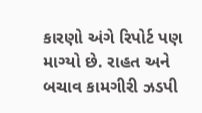કારણો અંગે રિપોર્ટ પણ માગ્યો છે. રાહત અને બચાવ કામગીરી ઝડપી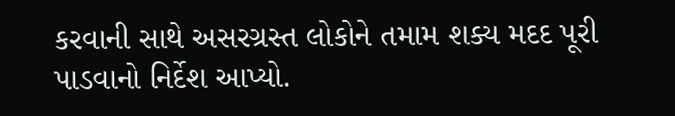કરવાની સાથે અસરગ્રસ્ત લોકોને તમામ શક્ય મદદ પૂરી પાડવાનો નિર્દેશ આપ્યો.